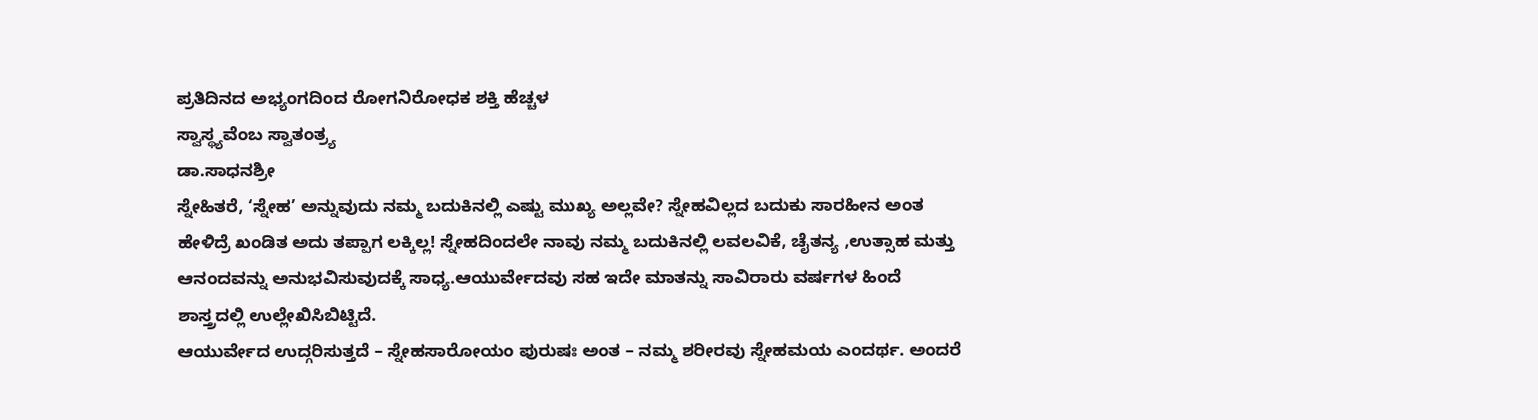ಪ್ರತಿದಿನದ ಅಭ್ಯಂಗದಿಂದ ರೋಗನಿರೋಧಕ ಶಕ್ತಿ ಹೆಚ್ಚಳ
ಸ್ವಾಸ್ಥ್ಯವೆಂಬ ಸ್ವಾತಂತ್ರ‍್ಯ
ಡಾ.ಸಾಧನಶ್ರೀ
ಸ್ನೇಹಿತರೆ, ‘ಸ್ನೇಹ’ ಅನ್ನುವುದು ನಮ್ಮ ಬದುಕಿನಲ್ಲಿ ಎಷ್ಟು ಮುಖ್ಯ ಅಲ್ಲವೇ? ಸ್ನೇಹವಿಲ್ಲದ ಬದುಕು ಸಾರಹೀನ ಅಂತ ಹೇಳಿದ್ರೆ ಖಂಡಿತ ಅದು ತಪ್ಪಾಗ ಲಕ್ಕಿಲ್ಲ! ಸ್ನೇಹದಿಂದಲೇ ನಾವು ನಮ್ಮ ಬದುಕಿನಲ್ಲಿ ಲವಲವಿಕೆ, ಚೈತನ್ಯ ,ಉತ್ಸಾಹ ಮತ್ತು ಆನಂದವನ್ನು ಅನುಭವಿಸುವುದಕ್ಕೆ ಸಾಧ್ಯ.ಆಯುರ್ವೇದವು ಸಹ ಇದೇ ಮಾತನ್ನು ಸಾವಿರಾರು ವರ್ಷಗಳ ಹಿಂದೆ ಶಾಸ್ತ್ರದಲ್ಲಿ ಉಲ್ಲೇಖಿಸಿಬಿಟ್ಟಿದೆ.
ಆಯುರ್ವೇದ ಉದ್ಗರಿಸುತ್ತದೆ – ಸ್ನೇಹಸಾರೋಯಂ ಪುರುಷಃ ಅಂತ – ನಮ್ಮ ಶರೀರವು ಸ್ನೇಹಮಯ ಎಂದರ್ಥ. ಅಂದರೆ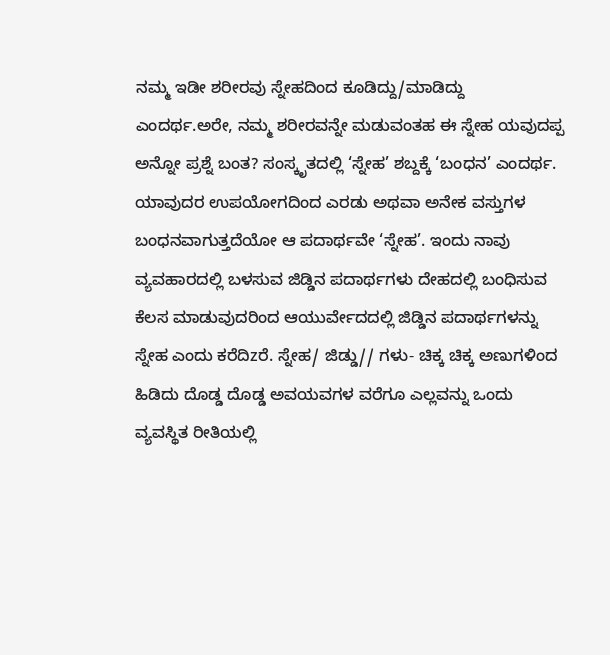ನಮ್ಮ ಇಡೀ ಶರೀರವು ಸ್ನೇಹದಿಂದ ಕೂಡಿದ್ದು/ಮಾಡಿದ್ದು ಎಂದರ್ಥ.ಅರೇ, ನಮ್ಮ ಶರೀರವನ್ನೇ ಮಡುವಂತಹ ಈ ಸ್ನೇಹ ಯವುದಪ್ಪ ಅನ್ನೋ ಪ್ರಶ್ನೆ ಬಂತ? ಸಂಸ್ಕೃತದಲ್ಲಿ ‘ಸ್ನೇಹ’ ಶಬ್ದಕ್ಕೆ ‘ಬಂಧನ’ ಎಂದರ್ಥ. ಯಾವುದರ ಉಪಯೋಗದಿಂದ ಎರಡು ಅಥವಾ ಅನೇಕ ವಸ್ತುಗಳ ಬಂಧನವಾಗುತ್ತದೆಯೋ ಆ ಪದಾರ್ಥವೇ ‘ಸ್ನೇಹ’. ಇಂದು ನಾವು ವ್ಯವಹಾರದಲ್ಲಿ ಬಳಸುವ ಜಿಡ್ಡಿನ ಪದಾರ್ಥಗಳು ದೇಹದಲ್ಲಿ ಬಂಧಿಸುವ ಕೆಲಸ ಮಾಡುವುದರಿಂದ ಆಯುರ್ವೇದದಲ್ಲಿ ಜಿಡ್ಡಿನ ಪದಾರ್ಥಗಳನ್ನು ಸ್ನೇಹ ಎಂದು ಕರೆದಿzರೆ. ಸ್ನೇಹ/ ಜಿಡ್ಡು// ಗಳು- ಚಿಕ್ಕ ಚಿಕ್ಕ ಅಣುಗಳಿಂದ ಹಿಡಿದು ದೊಡ್ಡ ದೊಡ್ಡ ಅವಯವಗಳ ವರೆಗೂ ಎಲ್ಲವನ್ನು ಒಂದು ವ್ಯವಸ್ಥಿತ ರೀತಿಯಲ್ಲಿ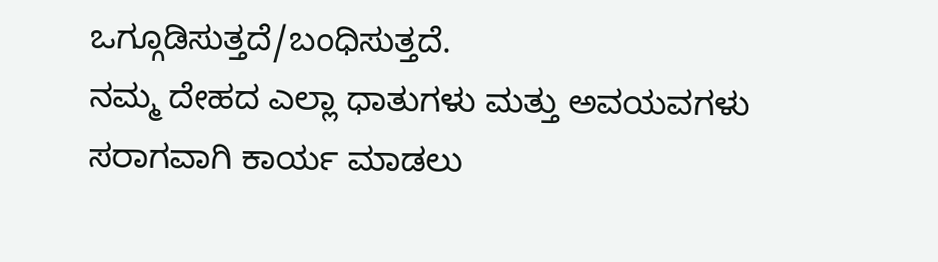ಒಗ್ಗೂಡಿಸುತ್ತದೆ/ಬಂಧಿಸುತ್ತದೆ.
ನಮ್ಮ ದೇಹದ ಎಲ್ಲಾ ಧಾತುಗಳು ಮತ್ತು ಅವಯವಗಳು ಸರಾಗವಾಗಿ ಕಾರ್ಯ ಮಾಡಲು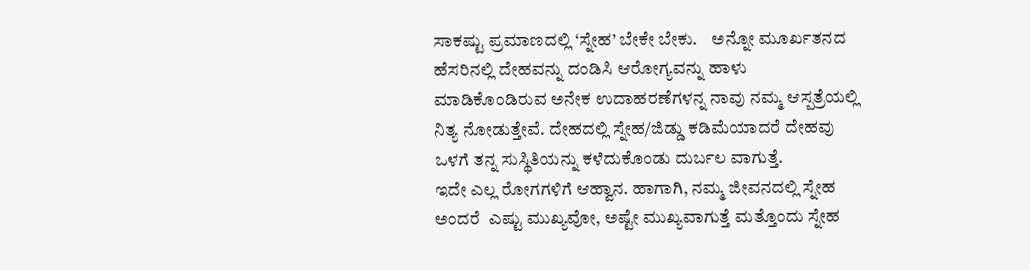ಸಾಕಷ್ಟು ಪ್ರಮಾಣದಲ್ಲಿ ‘ಸ್ನೇಹ’ ಬೇಕೇ ಬೇಕು.    ಅನ್ನೋ ಮೂರ್ಖತನದ ಹೆಸರಿನಲ್ಲಿ ದೇಹವನ್ನು ದಂಡಿಸಿ ಆರೋಗ್ಯವನ್ನು ಹಾಳು ಮಾಡಿಕೊಂಡಿರುವ ಅನೇಕ ಉದಾಹರಣೆಗಳನ್ನ ನಾವು ನಮ್ಮ ಆಸ್ಪತ್ರೆಯಲ್ಲಿ ನಿತ್ಯ ನೋಡುತ್ತೇವೆ. ದೇಹದಲ್ಲಿ ಸ್ನೇಹ/ಜಿಡ್ಡು ಕಡಿಮೆಯಾದರೆ ದೇಹವು ಒಳಗೆ ತನ್ನ ಸುಸ್ಥಿತಿಯನ್ನು ಕಳೆದುಕೊಂಡು ದುರ್ಬಲ ವಾಗುತ್ತೆ.
ಇದೇ ಎಲ್ಲ ರೋಗಗಳಿಗೆ ಆಹ್ವಾನ. ಹಾಗಾಗಿ, ನಮ್ಮ ಜೀವನದಲ್ಲಿ ಸ್ನೇಹ ಅಂದರೆ  ಎಷ್ಟು ಮುಖ್ಯವೋ, ಅಷ್ಟೇ ಮುಖ್ಯವಾಗುತ್ತೆ ಮತ್ತೊಂದು ಸ್ನೇಹ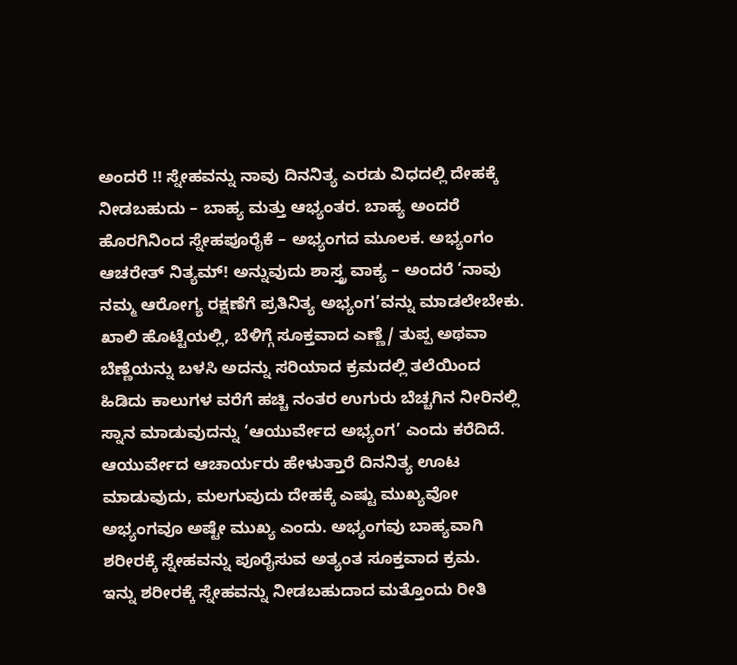ಅಂದರೆ !! ಸ್ನೇಹವನ್ನು ನಾವು ದಿನನಿತ್ಯ ಎರಡು ವಿಧದಲ್ಲಿ ದೇಹಕ್ಕೆ ನೀಡಬಹುದು – ಬಾಹ್ಯ ಮತ್ತು ಆಭ್ಯಂತರ. ಬಾಹ್ಯ ಅಂದರೆ ಹೊರಗಿನಿಂದ ಸ್ನೇಹಪೂರೈಕೆ – ಅಭ್ಯಂಗದ ಮೂಲಕ. ಅಭ್ಯಂಗಂ ಆಚರೇತ್ ನಿತ್ಯಮ್! ಅನ್ನುವುದು ಶಾಸ್ತ್ರ ವಾಕ್ಯ – ಅಂದರೆ ‘ನಾವು ನಮ್ಮ ಆರೋಗ್ಯ ರಕ್ಷಣೆಗೆ ಪ್ರತಿನಿತ್ಯ ಅಭ್ಯಂಗ’ವನ್ನು ಮಾಡಲೇಬೇಕು.
ಖಾಲಿ ಹೊಟ್ಟೆಯಲ್ಲಿ, ಬೆಳಿಗ್ಗೆ ಸೂಕ್ತವಾದ ಎಣ್ಣೆ/ ತುಪ್ಪ ಅಥವಾ ಬೆಣ್ಣೆಯನ್ನು ಬಳಸಿ ಅದನ್ನು ಸರಿಯಾದ ಕ್ರಮದಲ್ಲಿ ತಲೆಯಿಂದ ಹಿಡಿದು ಕಾಲುಗಳ ವರೆಗೆ ಹಚ್ಚಿ ನಂತರ ಉಗುರು ಬೆಚ್ಚಗಿನ ನೀರಿನಲ್ಲಿ ಸ್ನಾನ ಮಾಡುವುದನ್ನು ‘ಆಯುರ್ವೇದ ಅಭ್ಯಂಗ’ ಎಂದು ಕರೆದಿದೆ. ಆಯುರ್ವೇದ ಆಚಾರ್ಯರು ಹೇಳುತ್ತಾರೆ ದಿನನಿತ್ಯ ಊಟ ಮಾಡುವುದು, ಮಲಗುವುದು ದೇಹಕ್ಕೆ ಎಷ್ಟು ಮುಖ್ಯವೋ ಅಭ್ಯಂಗವೂ ಅಷ್ಟೇ ಮುಖ್ಯ ಎಂದು. ಅಭ್ಯಂಗವು ಬಾಹ್ಯವಾಗಿ ಶರೀರಕ್ಕೆ ಸ್ನೇಹವನ್ನು ಪೂರೈಸುವ ಅತ್ಯಂತ ಸೂಕ್ತವಾದ ಕ್ರಮ.
ಇನ್ನು ಶರೀರಕ್ಕೆ ಸ್ನೇಹವನ್ನು ನೀಡಬಹುದಾದ ಮತ್ತೊಂದು ರೀತಿ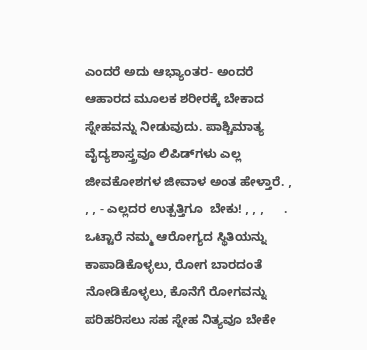ಎಂದರೆ ಅದು ಆಭ್ಯಾಂತರ- ಅಂದರೆ ಆಹಾರದ ಮೂಲಕ ಶರೀರಕ್ಕೆ ಬೇಕಾದ ಸ್ನೇಹವನ್ನು ನೀಡುವುದು. ಪಾಶ್ಚಿಮಾತ್ಯ ವೈದ್ಯಶಾಸ್ತ್ರವೂ ಲಿಪಿಡ್‌ಗಳು ಎಲ್ಲ ಜೀವಕೋಶಗಳ ಜೀವಾಳ ಅಂತ ಹೇಳ್ತಾರೆ. , , , - ಎಲ್ಲದರ ಉತ್ಪತ್ತಿಗೂ  ಬೇಕು! , , ,      . ಒಟ್ಟಾರೆ ನಮ್ಮ ಆರೋಗ್ಯದ ಸ್ಥಿತಿಯನ್ನು ಕಾಪಾಡಿಕೊಳ್ಳಲು, ರೋಗ ಬಾರದಂತೆ ನೋಡಿಕೊಳ್ಳಲು, ಕೊನೆಗೆ ರೋಗವನ್ನು ಪರಿಹರಿಸಲು ಸಹ ಸ್ನೇಹ ನಿತ್ಯವೂ ಬೇಕೇ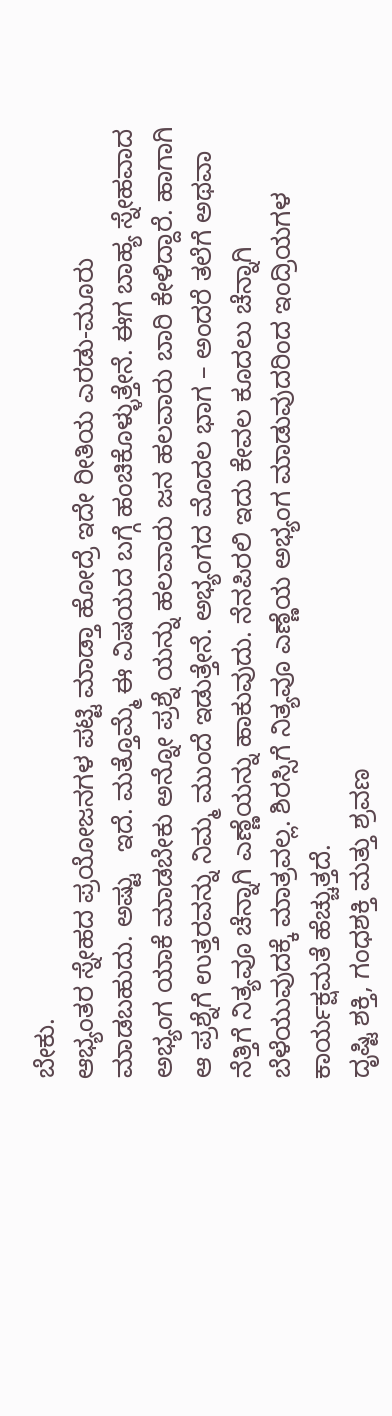ಬೇಕು.
ಆಭ್ಯಂತರ ಸ್ನೇಹದ ಪ್ರಯೋಜನಗಳ ಪಟ್ಟಿ ಮಾಡ್ತಾ ಹೋದ್ರೆ ಇದೇ ರೀತಿಯ ಎರಡು-ಮೂರು   ಮಾಡಬಹುದು. ಅಷ್ಟು   ಇದೆ. ಮತ್ತೊಮ್ಮೆ ಈ ವಿಷಯದ ಬಗ್ಗೆ ಹಂಚಿಕೊಳ್ಳುತ್ತೇನೆ. ಈಗ ಬಾಹ್ಯ ಸ್ನೇಹವಾದ ಅಭ್ಯಂಗ ಯಾಕೆ ಮಾಡಬೇಕು ಅನ್ನೋ ಪ್ರಶ್ನೆ ಯನ್ನು ಹಲವಾರು ಜನ ಹಲವಾರು ಬಾರಿ ಕೇಳಿದ್ದಾರೆ. ಹಾಗಾಗಿ ಆ ಪ್ರಶ್ನೆಗೆ ಉತ್ತರವನ್ನು ನಿಮ್ಮ ಮುಂದೆ ಇಡುತ್ತೇನೆ. ಅಭ್ಯಂಗದ ಮೊದಲ ಭಾಗ – ಅಂದರೆ ತಲೆಗೆ ಅಥವಾ ನೆತ್ತಿಗೆ ನಿತ್ಯವೂ ಚೆನ್ನಾಗಿ ಎಣ್ಣೆಯನ್ನು ಹಾಕುವುದು. ನೆನಪಿರಲಿ ಇದು ಕೇವಲ ಕೂದಲು ಚೆನ್ನಾಗಿ ಬೆಳೆಯುವುದಕ್ಕೆ ಮಾತ್ರವಲ್ಲ. ಶಿರಸ್ಸಿಗೆ ನಿತ್ಯವೂ ಎಣ್ಣೆಯ ಅಭ್ಯಂಗ ಮಾಡುವುದರಿಂದ ಇಂದ್ರಿಯಗಳ ಕಾರ್ಯಕ್ಷಮತೆ ಹೆಚ್ಚುತ್ತದೆ.
ದೃಷ್ಟಿ ಶಕ್ತಿ, ಗಂಧಶಕ್ತಿ ಮತ್ತು ಶ್ರವಣ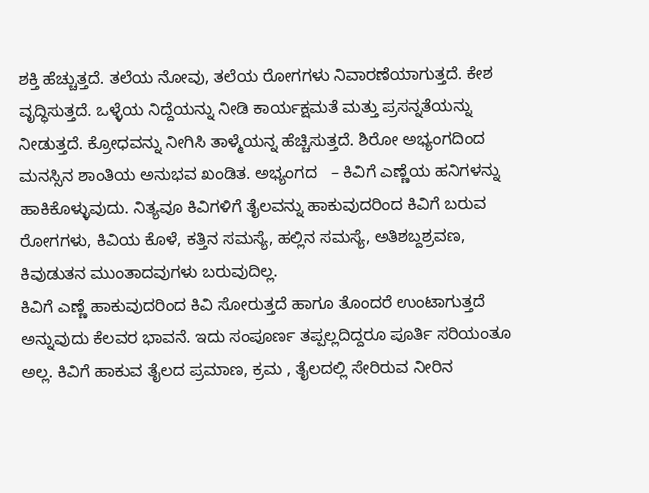ಶಕ್ತಿ ಹೆಚ್ಚುತ್ತದೆ. ತಲೆಯ ನೋವು, ತಲೆಯ ರೋಗಗಳು ನಿವಾರಣೆಯಾಗುತ್ತದೆ. ಕೇಶ ವೃದ್ಧಿಸುತ್ತದೆ. ಒಳ್ಳೆಯ ನಿದ್ದೆಯನ್ನು ನೀಡಿ ಕಾರ್ಯಕ್ಷಮತೆ ಮತ್ತು ಪ್ರಸನ್ನತೆಯನ್ನು ನೀಡುತ್ತದೆ. ಕ್ರೋಧವನ್ನು ನೀಗಿಸಿ ತಾಳ್ಮೆಯನ್ನ ಹೆಚ್ಚಿಸುತ್ತದೆ. ಶಿರೋ ಅಭ್ಯಂಗದಿಂದ ಮನಸ್ಸಿನ ಶಾಂತಿಯ ಅನುಭವ ಖಂಡಿತ. ಅಭ್ಯಂಗದ   – ಕಿವಿಗೆ ಎಣ್ಣೆಯ ಹನಿಗಳನ್ನು ಹಾಕಿಕೊಳ್ಳುವುದು. ನಿತ್ಯವೂ ಕಿವಿಗಳಿಗೆ ತೈಲವನ್ನು ಹಾಕುವುದರಿಂದ ಕಿವಿಗೆ ಬರುವ ರೋಗಗಳು, ಕಿವಿಯ ಕೊಳೆ, ಕತ್ತಿನ ಸಮಸ್ಯೆ, ಹಲ್ಲಿನ ಸಮಸ್ಯೆ, ಅತಿಶಬ್ದಶ್ರವಣ, ಕಿವುಡುತನ ಮುಂತಾದವುಗಳು ಬರುವುದಿಲ್ಲ.
ಕಿವಿಗೆ ಎಣ್ಣೆ ಹಾಕುವುದರಿಂದ ಕಿವಿ ಸೋರುತ್ತದೆ ಹಾಗೂ ತೊಂದರೆ ಉಂಟಾಗುತ್ತದೆ ಅನ್ನುವುದು ಕೆಲವರ ಭಾವನೆ. ಇದು ಸಂಪೂರ್ಣ ತಪ್ಪಲ್ಲದಿದ್ದರೂ ಪೂರ್ತಿ ಸರಿಯಂತೂ ಅಲ್ಲ. ಕಿವಿಗೆ ಹಾಕುವ ತೈಲದ ಪ್ರಮಾಣ, ಕ್ರಮ , ತೈಲದಲ್ಲಿ ಸೇರಿರುವ ನೀರಿನ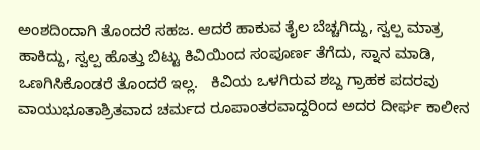ಅಂಶದಿಂದಾಗಿ ತೊಂದರೆ ಸಹಜ. ಆದರೆ ಹಾಕುವ ತೈಲ ಬೆಚ್ಚಗಿದ್ದು, ಸ್ವಲ್ಪ ಮಾತ್ರ ಹಾಕಿದ್ದು, ಸ್ವಲ್ಪ ಹೊತ್ತು ಬಿಟ್ಟು ಕಿವಿಯಿಂದ ಸಂಪೂರ್ಣ ತೆಗೆದು, ಸ್ನಾನ ಮಾಡಿ, ಒಣಗಿಸಿಕೊಂಡರೆ ತೊಂದರೆ ಇಲ್ಲ.   ಕಿವಿಯ ಒಳಗಿರುವ ಶಬ್ದ ಗ್ರಾಹಕ ಪದರವು ವಾಯುಭೂತಾಶ್ರಿತವಾದ ಚರ್ಮದ ರೂಪಾಂತರವಾದ್ದರಿಂದ ಅದರ ದೀರ್ಘ ಕಾಲೀನ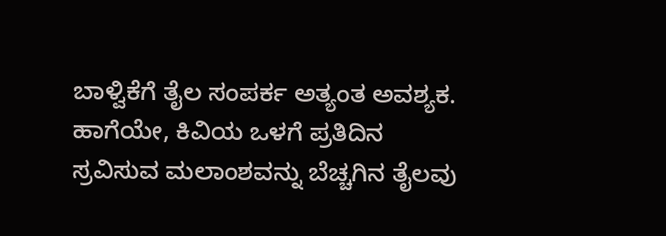ಬಾಳ್ವಿಕೆಗೆ ತೈಲ ಸಂಪರ್ಕ ಅತ್ಯಂತ ಅವಶ್ಯಕ.
ಹಾಗೆಯೇ, ಕಿವಿಯ ಒಳಗೆ ಪ್ರತಿದಿನ ಸ್ರವಿಸುವ ಮಲಾಂಶವನ್ನು ಬೆಚ್ಚಗಿನ ತೈಲವು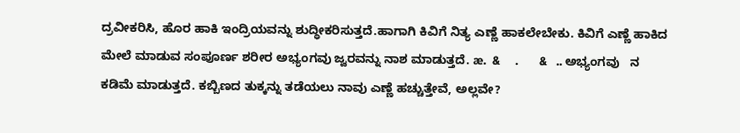ದ್ರವೀಕರಿಸಿ, ಹೊರ ಹಾಕಿ ಇಂದ್ರಿಯವನ್ನು ಶುದ್ಧೀಕರಿಸುತ್ತದೆ.ಹಾಗಾಗಿ ಕಿವಿಗೆ ನಿತ್ಯ ಎಣ್ಣೆ ಹಾಕಲೇಬೇಕು. ಕಿವಿಗೆ ಎಣ್ಣೆ ಹಾಕಿದ ಮೇಲೆ ಮಾಡುವ ಸಂಪೂರ್ಣ ಶರೀರ ಅಭ್ಯಂಗವು ಜ್ವರವನ್ನು ನಾಶ ಮಾಡುತ್ತದೆ. æ.  &     .       &   .. ಅಭ್ಯಂಗವು   ನ ಕಡಿಮೆ ಮಾಡುತ್ತದೆ. ಕಬ್ಬಿಣದ ತುಕ್ಕನ್ನು ತಡೆಯಲು ನಾವು ಎಣ್ಣೆ ಹಚ್ಚುತ್ತೇವೆ, ಅಲ್ಲವೇ?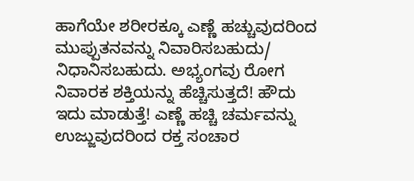ಹಾಗೆಯೇ ಶರೀರಕ್ಕೂ ಎಣ್ಣೆ ಹಚ್ಚುವುದರಿಂದ ಮುಪ್ಪುತನವನ್ನು ನಿವಾರಿಸಬಹುದು/ ನಿಧಾನಿಸಬಹುದು. ಅಭ್ಯಂಗವು ರೋಗ ನಿವಾರಕ ಶಕ್ತಿಯನ್ನು ಹೆಚ್ಚಿಸುತ್ತದೆ! ಹೌದು ಇದು ಮಾಡುತ್ತೆ! ಎಣ್ಣೆ ಹಚ್ಚಿ ಚರ್ಮವನ್ನು ಉಜ್ಜುವುದರಿಂದ ರಕ್ತ ಸಂಚಾರ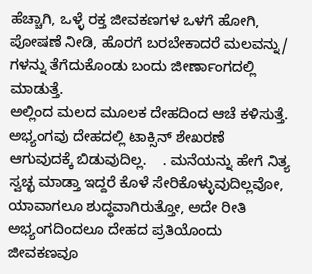ಹೆಚ್ಚಾಗಿ, ಒಳ್ಳೆ ರಕ್ತ ಜೀವಕಣಗಳ ಒಳಗೆ ಹೋಗಿ, ಪೋಷಣೆ ನೀಡಿ, ಹೊರಗೆ ಬರಬೇಕಾದರೆ ಮಲವನ್ನು/  ಗಳನ್ನು ತೆಗೆದುಕೊಂಡು ಬಂದು ಜೀರ್ಣಾಂಗದಲ್ಲಿ  ಮಾಡುತ್ತೆ.
ಅಲ್ಲಿಂದ ಮಲದ ಮೂಲಕ ದೇಹದಿಂದ ಆಚೆ ಕಳಿಸುತ್ತೆ. ಅಭ್ಯಂಗವು ದೇಹದಲ್ಲಿ ಟಾಕ್ಸಿನ್ ಶೇಖರಣೆ ಆಗುವುದಕ್ಕೆ ಬಿಡುವುದಿಲ್ಲ.    . ಮನೆಯನ್ನು ಹೇಗೆ ನಿತ್ಯ ಸ್ವಚ್ಛ ಮಾಡ್ತಾ ಇದ್ದರೆ ಕೊಳೆ ಸೇರಿಕೊಳ್ಳುವುದಿಲ್ಲವೋ, ಯಾವಾಗಲೂ ಶುದ್ಧವಾಗಿರುತ್ತೋ, ಅದೇ ರೀತಿ ಅಭ್ಯಂಗದಿಂದಲೂ ದೇಹದ ಪ್ರತಿಯೊಂದು ಜೀವಕಣವೂ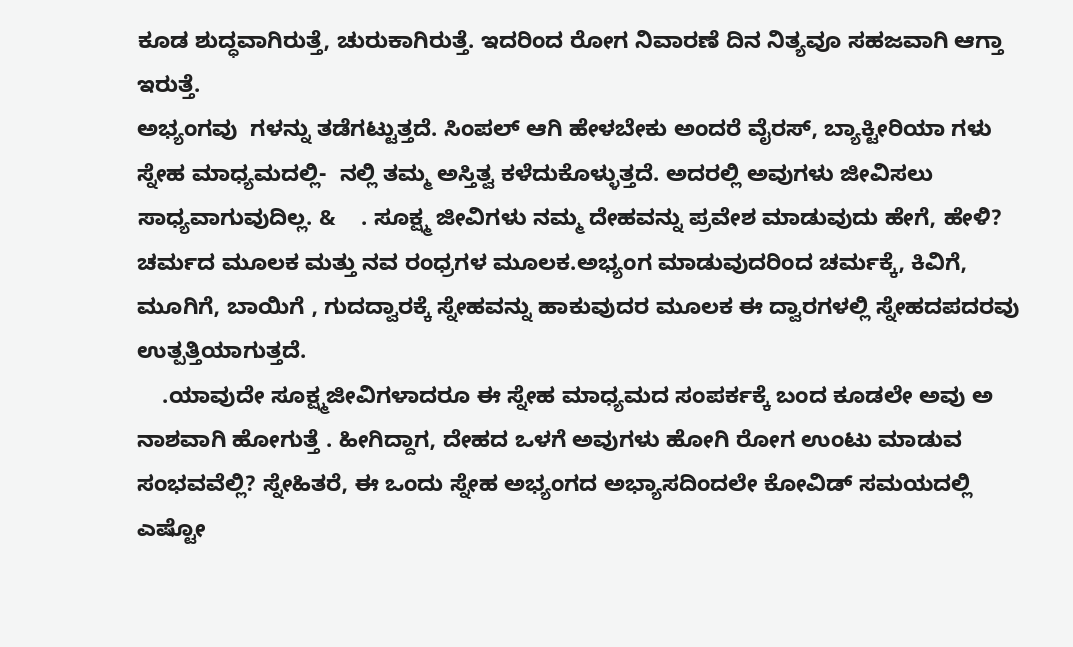ಕೂಡ ಶುದ್ಧವಾಗಿರುತ್ತೆ, ಚುರುಕಾಗಿರುತ್ತೆ. ಇದರಿಂದ ರೋಗ ನಿವಾರಣೆ ದಿನ ನಿತ್ಯವೂ ಸಹಜವಾಗಿ ಆಗ್ತಾ ಇರುತ್ತೆ.
ಅಭ್ಯಂಗವು  ಗಳನ್ನು ತಡೆಗಟ್ಟುತ್ತದೆ. ಸಿಂಪಲ್ ಆಗಿ ಹೇಳಬೇಕು ಅಂದರೆ ವೈರಸ್, ಬ್ಯಾಕ್ಟೀರಿಯಾ ಗಳು ಸ್ನೇಹ ಮಾಧ್ಯಮದಲ್ಲಿ-  ನಲ್ಲಿ ತಮ್ಮ ಅಸ್ತಿತ್ವ ಕಳೆದುಕೊಳ್ಳುತ್ತದೆ. ಅದರಲ್ಲಿ ಅವುಗಳು ಜೀವಿಸಲು ಸಾಧ್ಯವಾಗುವುದಿಲ್ಲ. &    . ಸೂಕ್ಷ್ಮ ಜೀವಿಗಳು ನಮ್ಮ ದೇಹವನ್ನು ಪ್ರವೇಶ ಮಾಡುವುದು ಹೇಗೆ, ಹೇಳಿ? ಚರ್ಮದ ಮೂಲಕ ಮತ್ತು ನವ ರಂಧ್ರಗಳ ಮೂಲಕ.ಅಭ್ಯಂಗ ಮಾಡುವುದರಿಂದ ಚರ್ಮಕ್ಕೆ, ಕಿವಿಗೆ, ಮೂಗಿಗೆ, ಬಾಯಿಗೆ , ಗುದದ್ವಾರಕ್ಕೆ ಸ್ನೇಹವನ್ನು ಹಾಕುವುದರ ಮೂಲಕ ಈ ದ್ವಾರಗಳಲ್ಲಿ ಸ್ನೇಹದಪದರವು ಉತ್ಪತ್ತಿಯಾಗುತ್ತದೆ.
    .ಯಾವುದೇ ಸೂಕ್ಷ್ಮಜೀವಿಗಳಾದರೂ ಈ ಸ್ನೇಹ ಮಾಧ್ಯಮದ ಸಂಪರ್ಕಕ್ಕೆ ಬಂದ ಕೂಡಲೇ ಅವು ಅ ನಾಶವಾಗಿ ಹೋಗುತ್ತೆ . ಹೀಗಿದ್ದಾಗ, ದೇಹದ ಒಳಗೆ ಅವುಗಳು ಹೋಗಿ ರೋಗ ಉಂಟು ಮಾಡುವ ಸಂಭವವೆಲ್ಲಿ? ಸ್ನೇಹಿತರೆ, ಈ ಒಂದು ಸ್ನೇಹ ಅಭ್ಯಂಗದ ಅಭ್ಯಾಸದಿಂದಲೇ ಕೋವಿಡ್ ಸಮಯದಲ್ಲಿ ಎಷ್ಟೋ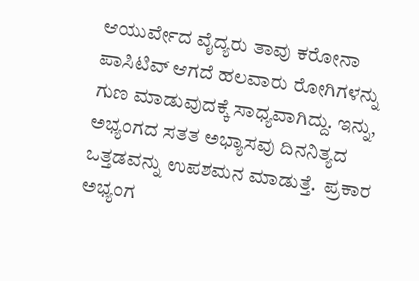ಆಯುರ್ವೇದ ವೈದ್ಯರು ತಾವು ಕರೋನಾ ಪಾಸಿಟಿವ್ ಆಗದೆ ಹಲವಾರು ರೋಗಿಗಳನ್ನು  ಗುಣ ಮಾಡುವುದಕ್ಕೆ ಸಾಧ್ಯವಾಗಿದ್ದು. ಇನ್ನು, ಅಭ್ಯಂಗದ ಸತತ ಅಭ್ಯಾಸವು ದಿನನಿತ್ಯದ ಒತ್ತಡವನ್ನು ಉಪಶಮನ ಮಾಡುತ್ತೆ.  ಪ್ರಕಾರ ಅಭ್ಯಂಗ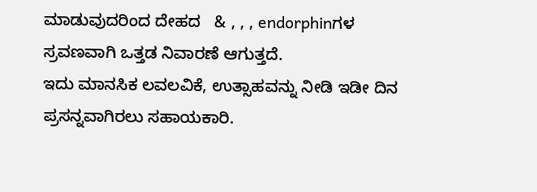ಮಾಡುವುದರಿಂದ ದೇಹದ   & , , , endorphinಗಳ ಸ್ರವಣವಾಗಿ ಒತ್ತಡ ನಿವಾರಣೆ ಆಗುತ್ತದೆ.
ಇದು ಮಾನಸಿಕ ಲವಲವಿಕೆ, ಉತ್ಸಾಹವನ್ನು ನೀಡಿ ಇಡೀ ದಿನ ಪ್ರಸನ್ನವಾಗಿರಲು ಸಹಾಯಕಾರಿ.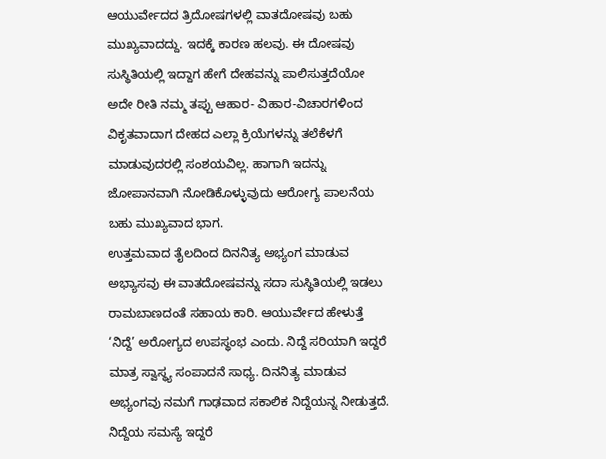ಆಯುರ್ವೇದದ ತ್ರಿದೋಷಗಳಲ್ಲಿ ವಾತದೋಷವು ಬಹು ಮುಖ್ಯವಾದದ್ದು. ಇದಕ್ಕೆ ಕಾರಣ ಹಲವು. ಈ ದೋಷವು ಸುಸ್ಥಿತಿಯಲ್ಲಿ ಇದ್ದಾಗ ಹೇಗೆ ದೇಹವನ್ನು ಪಾಲಿಸುತ್ತದೆಯೋ ಅದೇ ರೀತಿ ನಮ್ಮ ತಪ್ಪು ಆಹಾರ- ವಿಹಾರ-ವಿಚಾರಗಳಿಂದ ವಿಕೃತವಾದಾಗ ದೇಹದ ಎಲ್ಲಾ ಕ್ರಿಯೆಗಳನ್ನು ತಲೆಕೆಳಗೆ ಮಾಡುವುದರಲ್ಲಿ ಸಂಶಯವಿಲ್ಲ. ಹಾಗಾಗಿ ಇದನ್ನು ಜೋಪಾನವಾಗಿ ನೋಡಿಕೊಳ್ಳುವುದು ಆರೋಗ್ಯ ಪಾಲನೆಯ ಬಹು ಮುಖ್ಯವಾದ ಭಾಗ.
ಉತ್ತಮವಾದ ತೈಲದಿಂದ ದಿನನಿತ್ಯ ಅಭ್ಯಂಗ ಮಾಡುವ ಅಭ್ಯಾಸವು ಈ ವಾತದೋಷವನ್ನು ಸದಾ ಸುಸ್ಥಿತಿಯಲ್ಲಿ ಇಡಲು ರಾಮಬಾಣದಂತೆ ಸಹಾಯ ಕಾರಿ. ಆಯುರ್ವೇದ ಹೇಳುತ್ತೆ ‘ನಿದ್ದೆ’ ಅರೋಗ್ಯದ ಉಪಸ್ಥಂಭ ಎಂದು. ನಿದ್ದೆ ಸರಿಯಾಗಿ ಇದ್ದರೆ ಮಾತ್ರ ಸ್ವಾಸ್ಥ್ಯ ಸಂಪಾದನೆ ಸಾಧ್ಯ. ದಿನನಿತ್ಯ ಮಾಡುವ ಅಭ್ಯಂಗವು ನಮಗೆ ಗಾಢವಾದ ಸಕಾಲಿಕ ನಿದ್ದೆಯನ್ನ ನೀಡುತ್ತದೆ. ನಿದ್ದೆಯ ಸಮಸ್ಯೆ ಇದ್ದರೆ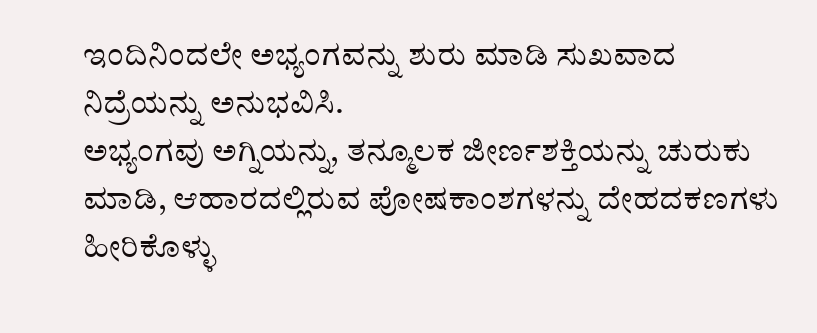ಇಂದಿನಿಂದಲೇ ಅಭ್ಯಂಗವನ್ನು ಶುರು ಮಾಡಿ ಸುಖವಾದ ನಿದ್ರೆಯನ್ನು ಅನುಭವಿಸಿ.
ಅಭ್ಯಂಗವು ಅಗ್ನಿಯನ್ನು, ತನ್ಮೂಲಕ ಜೀರ್ಣಶಕ್ತಿಯನ್ನು ಚುರುಕು ಮಾಡಿ, ಆಹಾರದಲ್ಲಿರುವ ಪೋಷಕಾಂಶಗಳನ್ನು ದೇಹದಕಣಗಳು ಹೀರಿಕೊಳ್ಳು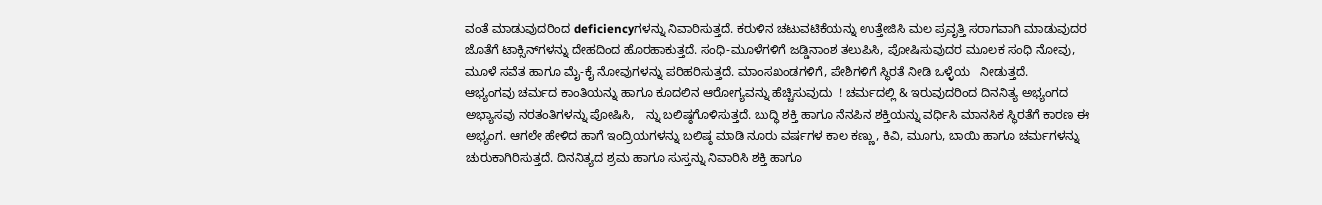ವಂತೆ ಮಾಡುವುದರಿಂದ deficiencyಗಳನ್ನು ನಿವಾರಿಸುತ್ತದೆ. ಕರುಳಿನ ಚಟುವಟಿಕೆಯನ್ನು ಉತ್ತೇಜಿಸಿ ಮಲ ಪ್ರವೃತ್ತಿ ಸರಾಗವಾಗಿ ಮಾಡುವುದರ ಜೊತೆಗೆ ಟಾಕ್ಸಿನ್‌ಗಳನ್ನು ದೇಹದಿಂದ ಹೊರಹಾಕುತ್ತದೆ. ಸಂಧಿ-ಮೂಳೆಗಳಿಗೆ ಜಡ್ಡಿನಾಂಶ ತಲುಪಿಸಿ, ಪೋಷಿಸುವುದರ ಮೂಲಕ ಸಂಧಿ ನೋವು, ಮೂಳೆ ಸವೆತ ಹಾಗೂ ಮೈ-ಕೈ ನೋವುಗಳನ್ನು ಪರಿಹರಿಸುತ್ತದೆ. ಮಾಂಸಖಂಡಗಳಿಗೆ, ಪೇಶಿಗಳಿಗೆ ಸ್ಥಿರತೆ ನೀಡಿ ಒಳ್ಳೆಯ   ನೀಡುತ್ತದೆ.
ಆಭ್ಯಂಗವು ಚರ್ಮದ ಕಾಂತಿಯನ್ನು ಹಾಗೂ ಕೂದಲಿನ ಆರೋಗ್ಯವನ್ನು ಹೆಚ್ಚಿಸುವುದು  ! ಚರ್ಮದಲ್ಲಿ & ಇರುವುದರಿಂದ ದಿನನಿತ್ಯ ಅಭ್ಯಂಗದ ಅಭ್ಯಾಸವು ನರತಂತಿಗಳನ್ನು ಪೋಷಿಸಿ,   ನ್ನು ಬಲಿಷ್ಠಗೊಳಿಸುತ್ತದೆ. ಬುದ್ಧಿ ಶಕ್ತಿ ಹಾಗೂ ನೆನಪಿನ ಶಕ್ತಿಯನ್ನು ವರ್ಧಿಸಿ ಮಾನಸಿಕ ಸ್ಥಿರತೆಗೆ ಕಾರಣ ಈ ಅಭ್ಯಂಗ. ಆಗಲೇ ಹೇಳಿದ ಹಾಗೆ ಇಂದ್ರಿಯಗಳನ್ನು ಬಲಿಷ್ಠ ಮಾಡಿ ನೂರು ವರ್ಷಗಳ ಕಾಲ ಕಣ್ಣು, ಕಿವಿ, ಮೂಗು, ಬಾಯಿ ಹಾಗೂ ಚರ್ಮಗಳನ್ನು ಚುರುಕಾಗಿರಿಸುತ್ತದೆ. ದಿನನಿತ್ಯದ ಶ್ರಮ ಹಾಗೂ ಸುಸ್ತನ್ನು ನಿವಾರಿಸಿ ಶಕ್ತಿ ಹಾಗೂ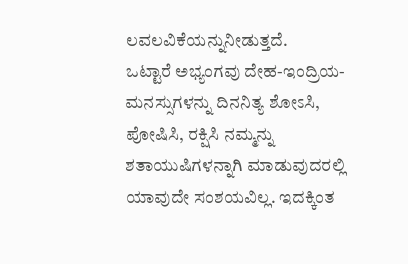ಲವಲವಿಕೆಯನ್ನುನೀಡುತ್ತದೆ.
ಒಟ್ಟಾರೆ ಅಭ್ಯಂಗವು ದೇಹ-ಇಂದ್ರಿಯ- ಮನಸ್ಸುಗಳನ್ನು ದಿನನಿತ್ಯ ಶೋಽಸಿ, ಪೋಷಿಸಿ, ರಕ್ಷಿಸಿ ನಮ್ಮನ್ನು ಶತಾಯುಷಿಗಳನ್ನಾಗಿ ಮಾಡುವುದರಲ್ಲಿ ಯಾವುದೇ ಸಂಶಯವಿಲ್ಲ. ಇದಕ್ಕಿಂತ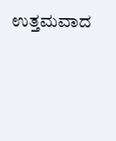ಉತ್ತಮವಾದ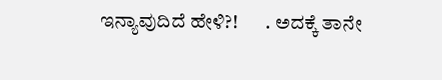ಇನ್ಯಾವುದಿದೆ ಹೇಳಿ?!       . ಅದಕ್ಕೆ ತಾನೇ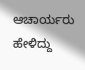ಆಚಾರ್ಯರು ಹೇಳಿದ್ದು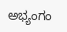ಅಭ್ಯಂಗಂ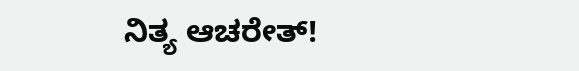ನಿತ್ಯ ಆಚರೇತ್!